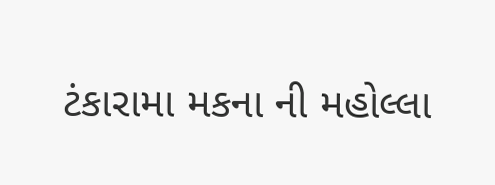ટંકારામા મકના ની મહોલ્લા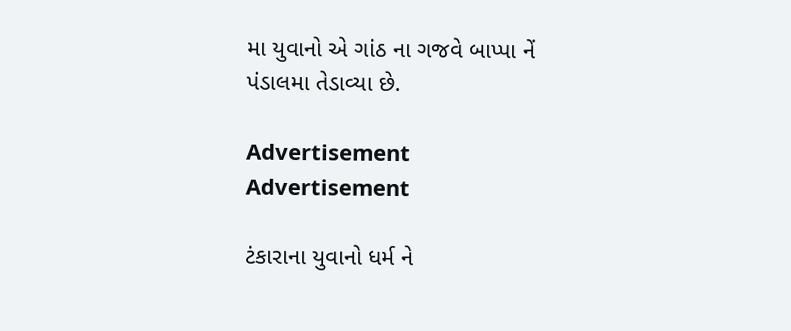મા યુવાનો એ ગાંઠ ના ગજવે બાપ્પા નેં પંડાલમા તેડાવ્યા છે.

Advertisement
Advertisement

ટંકારાના યુવાનો ધર્મ ને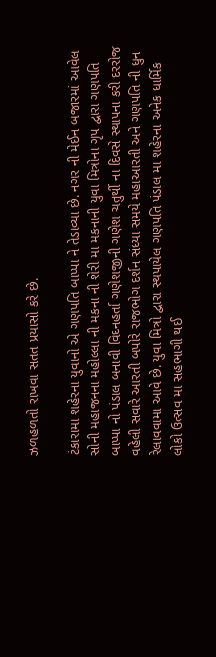ઝળહળતો રાખવા સતત પ્રયાસો કરે છે.

ટંકારામા શહેરના યુવાનો એ ગણપતિ બાપ્પા ને તેડાવ્યા છે. નગર ની મેઈન બજારમાં આવેલ સોની મહાજનના મહોલ્લા ની મકના ની શેરી મા મકનાની યુવા મિત્રોના ગૃપ દ્વારા ગણપતિ બાપ્પા નો પંડાલ બનાવી વિઘ્નહર્તા ગણેશજીની ગણેશ ચતુર્થી ના દિવસે સ્થાપના કરી દરરોજ વહેલી સવારે આરતી બપોરે રાજભોગ દર્શન સંધ્યા સમયે મહાઆરતી અને ગણપતિ ની ધુન રેલાવવામા આવે છે. યુવા મિત્રો દ્વારા સ્થપાયેલ ગણપતિ પંડાલ મા શહેરના અનેક ધાર્મિક લોકો ઉત્સવ મા સહભાગી થઈ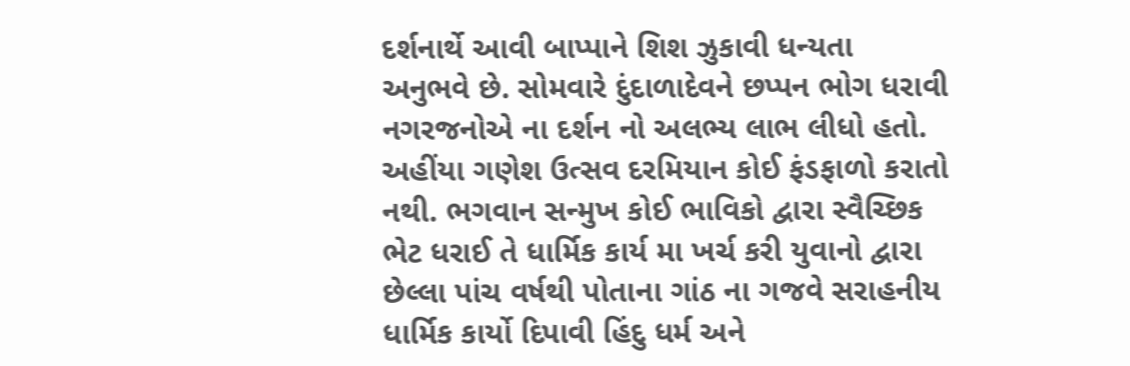દર્શનાર્થે આવી બાપ્પાને શિશ ઝુકાવી ધન્યતા અનુભવે છે. સોમવારે દુંદાળાદેવને છપ્પન ભોગ ધરાવી નગરજનોએ ના દર્શન નો અલભ્ય લાભ લીધો હતો. અહીંયા ગણેશ ઉત્સવ દરમિયાન કોઈ ફંડફાળો કરાતો નથી. ભગવાન સન્મુખ કોઈ ભાવિકો દ્વારા સ્વૈચ્છિક ભેટ ધરાઈ તે ધાર્મિક કાર્ય મા ખર્ચ કરી યુવાનો દ્વારા છેલ્લા પાંચ વર્ષથી પોતાના ગાંઠ ના ગજવે સરાહનીય ધાર્મિક કાર્યો દિપાવી હિંદુ ધર્મ અને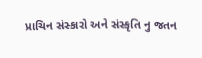પ્રાચિન સંસ્કારો અને સંસ્કૃતિ નુ જતન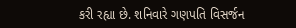કરી રહ્યા છે. શનિવારે ગણપતિ વિસર્જન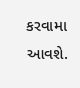કરવામા આવશે.